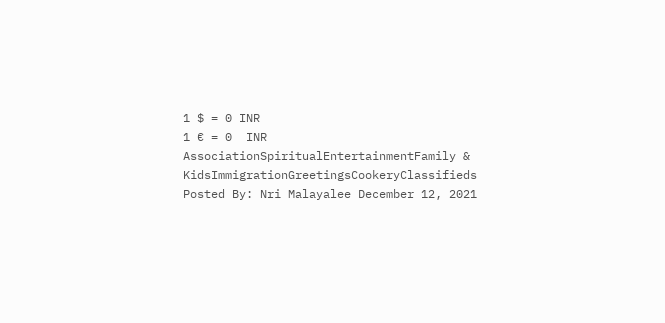1 $ = 0 INR
1 € = 0  INR
AssociationSpiritualEntertainmentFamily & KidsImmigrationGreetingsCookeryClassifieds
Posted By: Nri Malayalee December 12, 2021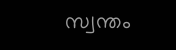സ്വന്തം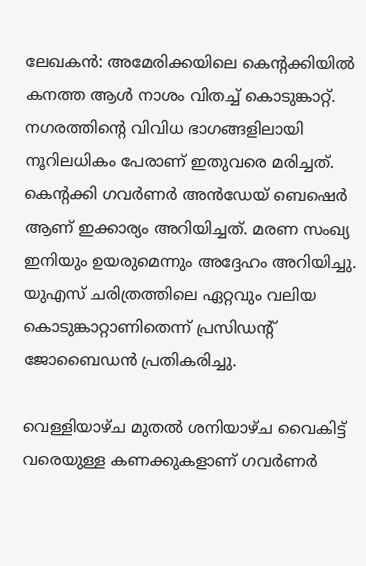ലേഖകൻ: അമേരിക്കയിലെ കെന്റക്കിയിൽ കനത്ത ആൾ നാശം വിതച്ച് കൊടുങ്കാറ്റ്. നഗരത്തിന്റെ വിവിധ ഭാഗങ്ങളിലായി നൂറിലധികം പേരാണ് ഇതുവരെ മരിച്ചത്. കെന്റക്കി ഗവർണർ അൻഡേയ് ബെഷെർ ആണ് ഇക്കാര്യം അറിയിച്ചത്. മരണ സംഖ്യ ഇനിയും ഉയരുമെന്നും അദ്ദേഹം അറിയിച്ചു. യുഎസ് ചരിത്രത്തിലെ ഏറ്റവും വലിയ കൊടുങ്കാറ്റാണിതെന്ന് പ്രസിഡന്റ് ജോബൈഡൻ പ്രതികരിച്ചു.

വെള്ളിയാഴ്ച മുതൽ ശനിയാഴ്ച വൈകിട്ട് വരെയുള്ള കണക്കുകളാണ് ഗവർണർ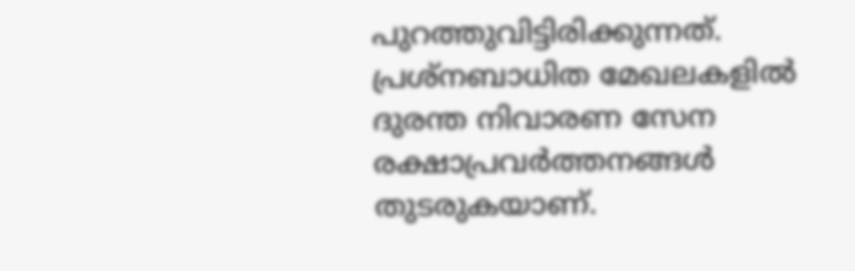പുറത്തുവിട്ടിരിക്കുന്നത്. പ്രശ്‌നബാധിത മേഖലകളിൽ ദുരന്ത നിവാരണ സേന രക്ഷാപ്രവർത്തനങ്ങൾ തുടരുകയാണ്.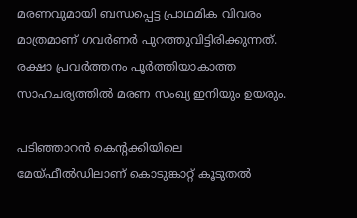മരണവുമായി ബന്ധപ്പെട്ട പ്രാഥമിക വിവരം മാത്രമാണ് ഗവർണർ പുറത്തുവിട്ടിരിക്കുന്നത്. രക്ഷാ പ്രവർത്തനം പൂർത്തിയാകാത്ത സാഹചര്യത്തിൽ മരണ സംഖ്യ ഇനിയും ഉയരും.

പടിഞ്ഞാറൻ കെന്റക്കിയിലെ മേയ്ഫീൽഡിലാണ് കൊടുങ്കാറ്റ് കൂടുതൽ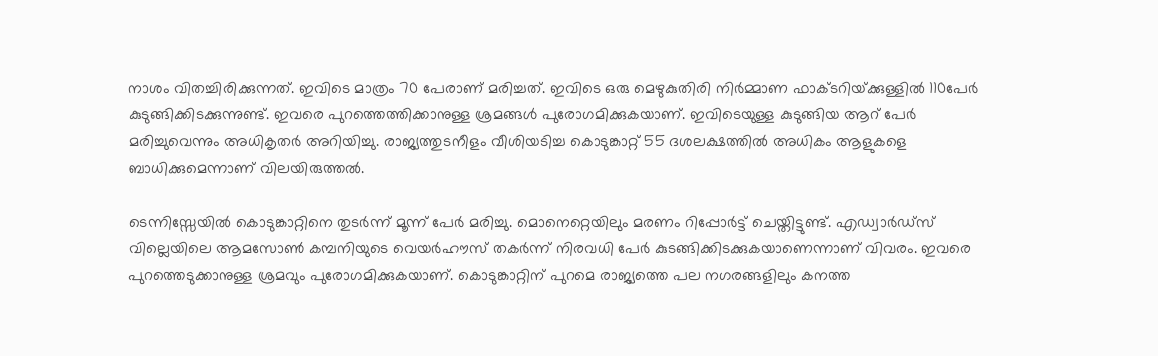നാശം വിതച്ചിരിക്കുന്നത്. ഇവിടെ മാത്രം 70 പേരാണ് മരിച്ചത്. ഇവിടെ ഒരു മെഴുകുതിരി നിർമ്മാണ ഫാക്ടറിയ്‌ക്കുള്ളിൽ 110പേർ കുടുങ്ങിക്കിടക്കുന്നുണ്ട്. ഇവരെ പുറത്തെത്തിക്കാനുള്ള ശ്രമങ്ങൾ പുരോഗമിക്കുകയാണ്. ഇവിടെയുള്ള കുടുങ്ങിയ ആറ് പേർ മരിച്ചുവെന്നും അധികൃതർ അറിയിച്ചു. രാജ്യത്തുടനീളം വീശിയടിച്ച കൊടുങ്കാറ്റ് 55 ദശലക്ഷത്തിൽ അധികം ആളുകളെ ബാധിക്കുമെന്നാണ് വിലയിരുത്തൽ.

ടെന്നിസ്സേയിൽ കൊടുങ്കാറ്റിനെ തുടർന്ന് മൂന്ന് പേർ മരിച്ചു. മൊനെറ്റെയിലും മരണം റിപ്പോർട്ട് ചെയ്തിട്ടുണ്ട്. എഡ്വാർഡ്‌സ് വില്ലെയിലെ ആമസോൺ കമ്പനിയുടെ വെയർഹൗസ് തകർന്ന് നിരവധി പേർ കുടങ്ങിക്കിടക്കുകയാണെന്നാണ് വിവരം. ഇവരെ പുറത്തെടുക്കാനുള്ള ശ്രമവും പുരോഗമിക്കുകയാണ്. കൊടുങ്കാറ്റിന് പുറമെ രാജ്യത്തെ പല നഗരങ്ങളിലും കനത്ത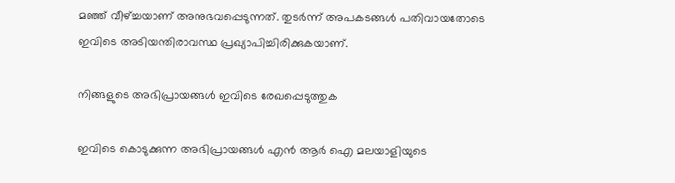മഞ്ഞ് വീഴ്‌ച്ചയാണ് അനുഭവപ്പെടുന്നത്. തുടർന്ന് അപകടങ്ങൾ പതിവായതോടെ ഇവിടെ അടിയന്തിരാവസ്ഥ പ്രഖ്യാപിച്ചിരിക്കുകയാണ്.

നിങ്ങളുടെ അഭിപ്രായങ്ങള്‍ ഇവിടെ രേഖപ്പെടുത്തുക

ഇവിടെ കൊടുക്കുന്ന അഭിപ്രായങ്ങള്‍ എന്‍ ആര്‍ ഐ മലയാളിയുടെ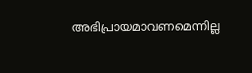അഭിപ്രായമാവണമെന്നില്ല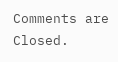Comments are Closed.